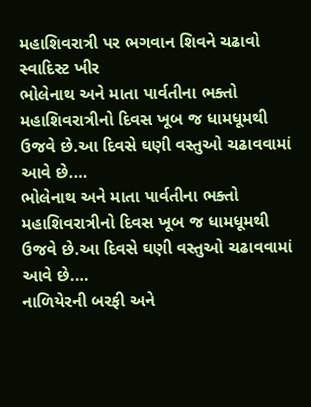મહાશિવરાત્રી પર ભગવાન શિવને ચઢાવો સ્વાદિસ્ટ ખીર
ભોલેનાથ અને માતા પાર્વતીના ભક્તો મહાશિવરાત્રીનો દિવસ ખૂબ જ ધામધૂમથી ઉજવે છે.આ દિવસે ઘણી વસ્તુઓ ચઢાવવામાં આવે છે.…
ભોલેનાથ અને માતા પાર્વતીના ભક્તો મહાશિવરાત્રીનો દિવસ ખૂબ જ ધામધૂમથી ઉજવે છે.આ દિવસે ઘણી વસ્તુઓ ચઢાવવામાં આવે છે.…
નાળિયેરની બરફી અને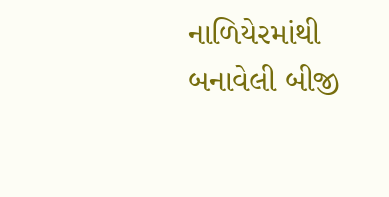નાળિયેરમાંથી બનાવેલી બીજી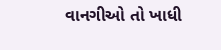વાનગીઓ તો ખાધી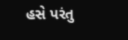હસે પરંતુ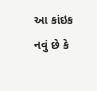આ કાંઇક નવું છે કે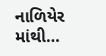નાળિયેર માંથી…